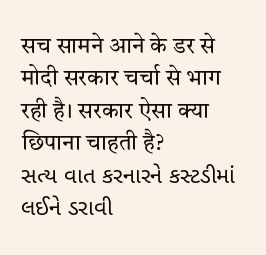सच सामने आने के डर से मोदी सरकार चर्चा से भाग रही है। सरकार ऐसा क्या छिपाना चाहती है?
સત્ય વાત કરનારને કસ્ટડીમાં લઈને ડરાવી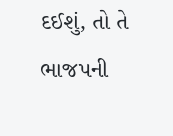દઈશું, તો તે ભાજપની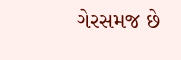ગેરસમજ છે